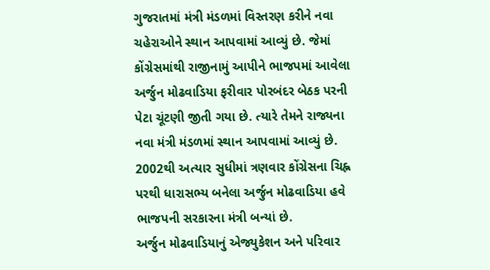ગુજરાતમાં મંત્રી મંડળમાં વિસ્તરણ કરીને નવા ચહેરાઓને સ્થાન આપવામાં આવ્યું છે. જેમાં કોંગ્રેસમાંથી રાજીનામું આપીને ભાજપમાં આવેલા અર્જુન મોઢવાડિયા ફરીવાર પોરબંદર બેઠક પરની પેટા ચૂંટણી જીતી ગયા છે. ત્યારે તેમને રાજ્યના નવા મંત્રી મંડળમાં સ્થાન આપવામાં આવ્યું છે. 2002થી અત્યાર સુધીમાં ત્રણવાર કોંગ્રેસના ચિહ્ન પરથી ધારાસભ્ય બનેલા અર્જુન મોઢવાડિયા હવે ભાજપની સરકારના મંત્રી બન્યાં છે.
અર્જુન મોઢવાડિયાનું એજ્યુકેશન અને પરિવાર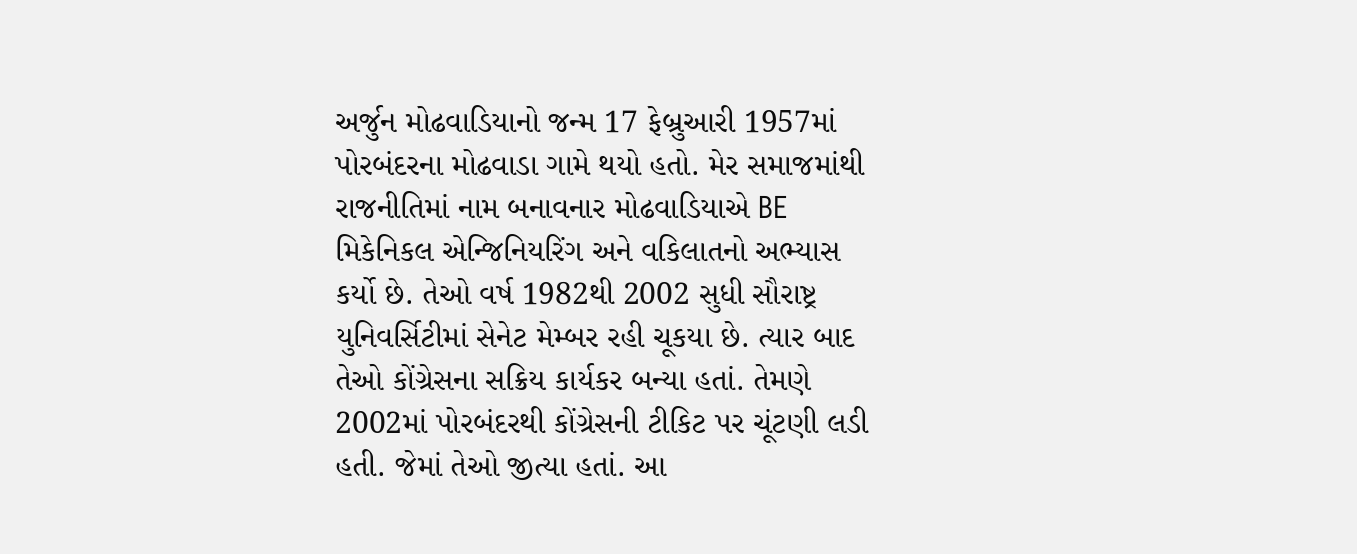અર્જુન મોઢવાડિયાનો જન્મ 17 ફેબ્રુઆરી 1957માં પોરબંદરના મોઢવાડા ગામે થયો હતો. મેર સમાજમાંથી રાજનીતિમાં નામ બનાવનાર મોઢવાડિયાએ BE મિકેનિકલ એન્જિનિયરિંગ અને વકિલાતનો અભ્યાસ કર્યો છે. તેઓ વર્ષ 1982થી 2002 સુધી સૌરાષ્ટ્ર યુનિવર્સિટીમાં સેનેટ મેમ્બર રહી ચૂકયા છે. ત્યાર બાદ તેઓ કોંગ્રેસના સક્રિય કાર્યકર બન્યા હતાં. તેમણે 2002માં પોરબંદરથી કોંગ્રેસની ટીકિટ પર ચૂંટણી લડી હતી. જેમાં તેઓ જીત્યા હતાં. આ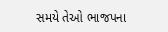સમયે તેઓ ભાજપના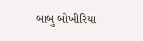બાબુ બોખીરિયા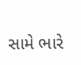સામે ભારે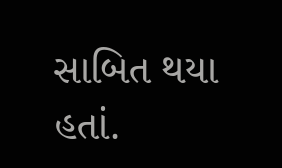સાબિત થયા હતાં.